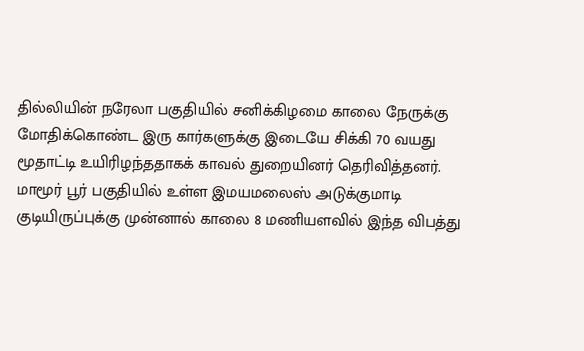தில்லியின் நரேலா பகுதியில் சனிக்கிழமை காலை நேருக்கு மோதிக்கொண்ட இரு கார்களுக்கு இடையே சிக்கி 70 வயது மூதாட்டி உயிரிழந்ததாகக் காவல் துறையினர் தெரிவித்தனர்.
மாமூர் பூர் பகுதியில் உள்ள இமயமலைஸ் அடுக்குமாடி குடியிருப்புக்கு முன்னால் காலை 8 மணியளவில் இந்த விபத்து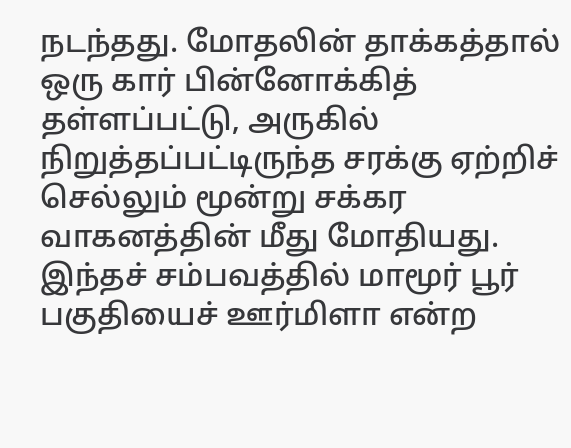நடந்தது. மோதலின் தாக்கத்தால் ஒரு கார் பின்னோக்கித் தள்ளப்பட்டு, அருகில் நிறுத்தப்பட்டிருந்த சரக்கு ஏற்றிச் செல்லும் மூன்று சக்கர வாகனத்தின் மீது மோதியது.
இந்தச் சம்பவத்தில் மாமூர் பூர் பகுதியைச் ஊர்மிளா என்ற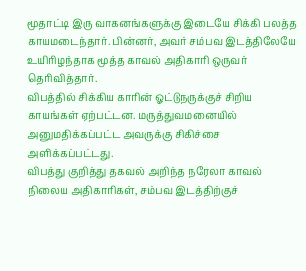மூதாட்டி இரு வாகனங்களுக்கு இடையே சிக்கி பலத்த காயமடைந்தார். பின்னர், அவர் சம்பவ இடத்திலேயே உயிரிழந்தாக மூத்த காவல் அதிகாரி ஒருவர் தெரிவித்தார்.
விபத்தில் சிக்கிய காரின் ஓட்டுநருக்குச் சிறிய காயங்கள் ஏற்பட்டன. மருத்துவமனையில் அனுமதிக்கப்பட்ட அவருக்கு சிகிச்சை அளிக்கப்பட்டது.
விபத்து குறித்து தகவல் அறிந்த நரேலா காவல் நிலைய அதிகாரிகள், சம்பவ இடத்திற்குச்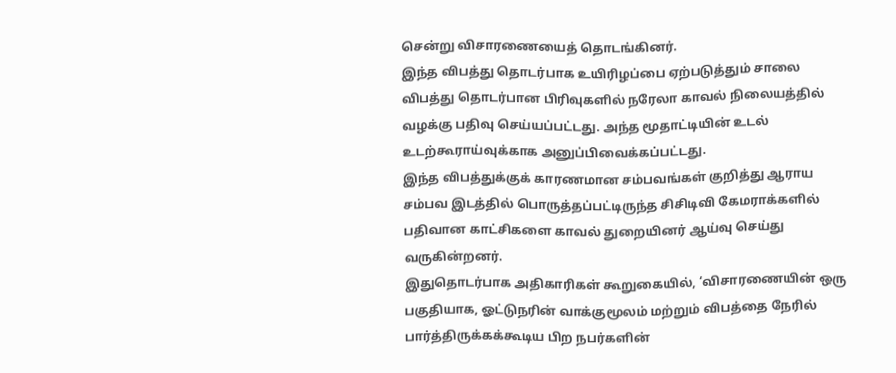சென்று விசாரணையைத் தொடங்கினர்.
இந்த விபத்து தொடர்பாக உயிரிழப்பை ஏற்படுத்தும் சாலை விபத்து தொடர்பான பிரிவுகளில் நரேலா காவல் நிலையத்தில் வழக்கு பதிவு செய்யப்பட்டது. அந்த மூதாட்டியின் உடல் உடற்கூராய்வுக்காக அனுப்பிவைக்கப்பட்டது.
இந்த விபத்துக்குக் காரணமான சம்பவங்கள் குறித்து ஆராய சம்பவ இடத்தில் பொருத்தப்பட்டிருந்த சிசிடிவி கேமராக்களில் பதிவான காட்சிகளை காவல் துறையினர் ஆய்வு செய்து வருகின்றனர்.
இதுதொடர்பாக அதிகாரிகள் கூறுகையில், ‘விசாரணையின் ஒரு பகுதியாக, ஓட்டுநரின் வாக்குமூலம் மற்றும் விபத்தை நேரில் பார்த்திருக்கக்கூடிய பிற நபர்களின்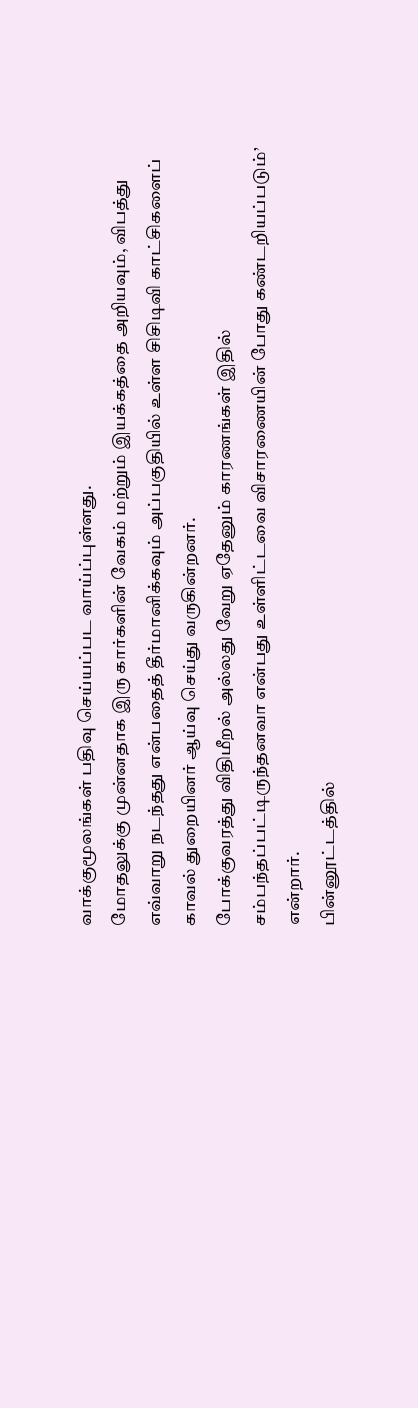வாக்குமூலங்கள் பதிவு செய்யப்பட வாய்ப்புள்ளது.
மோதலுக்கு முன்னதாக இரு கார்களின் வேகம் மற்றும் இயக்கத்தை அறியவும், விபத்து எவ்வாறு நடந்தது என்பதைத் தீர்மானிக்கவும் அப்பகுதியில் உள்ள சிசிடிவி காட்சிகளைப் காவல் துறையினர் ஆய்வு செய்து வருகின்றனர்.
போக்குவரத்து விதிமீறல் அல்லது வேறு ஏதேனும் காரணங்கள் இதில் சம்பந்தப்பட்டிருந்தனவா என்பது உள்ளிட்டவை விசாரணையின் போது கண்டறியப்படும்’ என்றார்.
பின்னூட்டத்தில்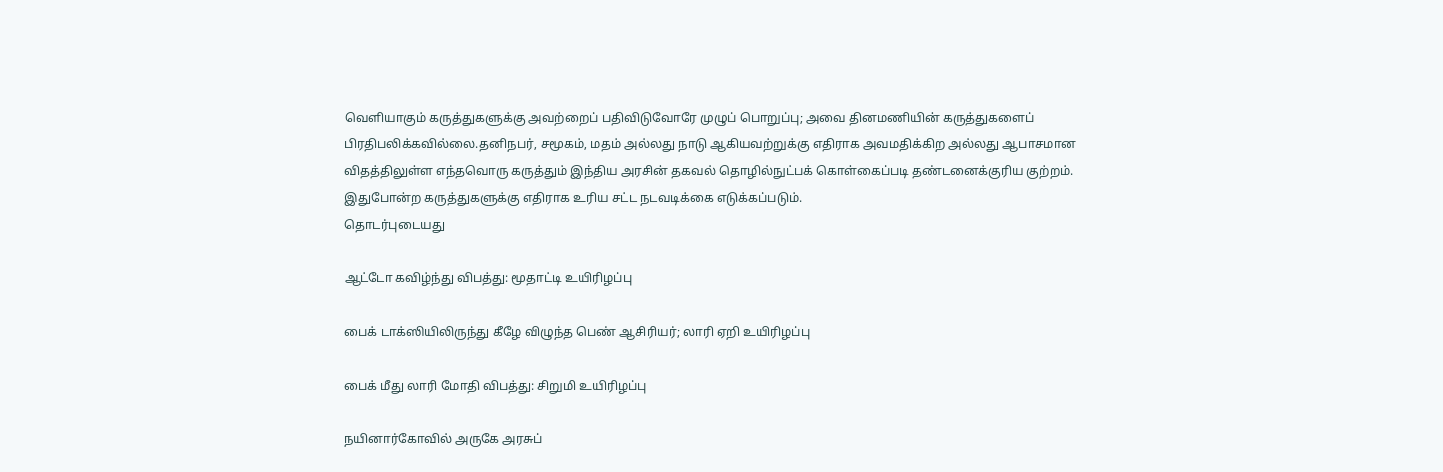வெளியாகும் கருத்துகளுக்கு அவற்றைப் பதிவிடுவோரே முழுப் பொறுப்பு; அவை தினமணியின் கருத்துகளைப் பிரதிபலிக்கவில்லை.தனிநபர், சமூகம், மதம் அல்லது நாடு ஆகியவற்றுக்கு எதிராக அவமதிக்கிற அல்லது ஆபாசமான விதத்திலுள்ள எந்தவொரு கருத்தும் இந்திய அரசின் தகவல் தொழில்நுட்பக் கொள்கைப்படி தண்டனைக்குரிய குற்றம். இதுபோன்ற கருத்துகளுக்கு எதிராக உரிய சட்ட நடவடிக்கை எடுக்கப்படும்.
தொடர்புடையது

ஆட்டோ கவிழ்ந்து விபத்து: மூதாட்டி உயிரிழப்பு

பைக் டாக்ஸியிலிருந்து கீழே விழுந்த பெண் ஆசிரியர்; லாரி ஏறி உயிரிழப்பு

பைக் மீது லாரி மோதி விபத்து: சிறுமி உயிரிழப்பு

நயினார்கோவில் அருகே அரசுப்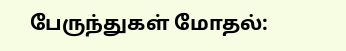பேருந்துகள் மோதல்: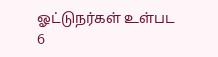ஓட்டுநர்கள் உள்பட 6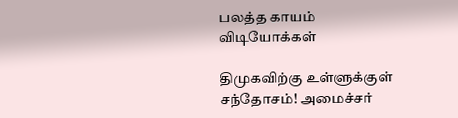பலத்த காயம்
விடியோக்கள்

திமுகவிற்கு உள்ளுக்குள் சந்தோசம்! அமைச்சர்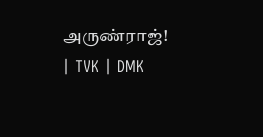அருண்ராஜ்! | TVK | DMK